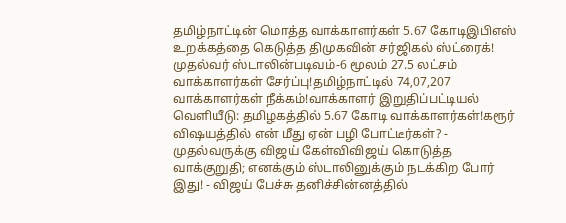தமிழ்நாட்டின் மொத்த வாக்காளர்கள் 5.67 கோடிஇபிஎஸ் உறக்கத்தை கெடுத்த திமுகவின் சர்ஜிகல் ஸ்ட்ரைக்! முதல்வர் ஸ்டாலின்படிவம்-6 மூலம் 27.5 லட்சம் வாக்காளர்கள் சேர்ப்பு!தமிழ்நாட்டில் 74,07,207 வாக்காளர்கள் நீக்கம்!வாக்காளர் இறுதிப்பட்டியல் வெளியீடு: தமிழகத்தில் 5.67 கோடி வாக்காளர்கள்!கரூர் விஷயத்தில் என் மீது ஏன் பழி போட்டீர்கள்? - முதல்வருக்கு விஜய் கேள்விவிஜய் கொடுத்த வாக்குறுதி; எனக்கும் ஸ்டாலினுக்கும் நடக்கிற போர் இது! - விஜய் பேச்சு தனிச்சின்னத்தில்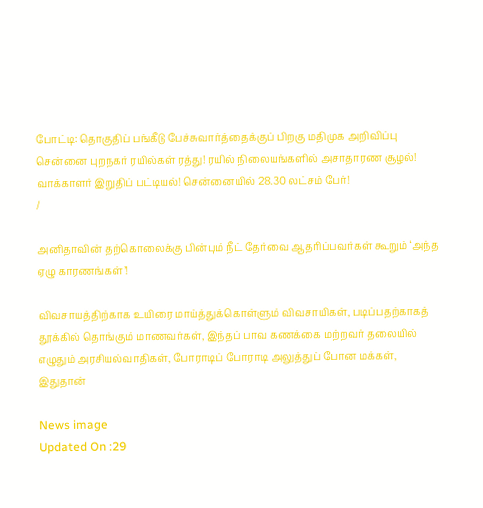போட்டி: தொகுதிப் பங்கீடு பேச்சுவார்த்தைக்குப் பிறகு மதிமுக அறிவிப்பு சென்னை புறநகர் ரயில்கள் ரத்து! ரயில் நிலையங்களில் அசாதாரண சூழல்! வாக்காளர் இறுதிப் பட்டியல்! சென்னையில் 28.30 லட்சம் பேர்!
/

அனிதாவின் தற்கொலைக்கு பின்பும் நீட் தேர்வை ஆதரிப்பவர்கள் கூறும் ‘அந்த ஏழு காரணங்கள்’!

விவசாயத்திற்காக உயிரை மாய்த்துக்கொள்ளும் விவசாயிகள், படிப்பதற்காகத் தூக்கில் தொங்கும் மாணவர்கள், இந்தப் பாவ கணக்கை மற்றவர் தலையில் எழுதும் அரசியல்வாதிகள், போராடிப் போராடி அலுத்துப் போன மக்கள், இதுதான்

News image
Updated On :29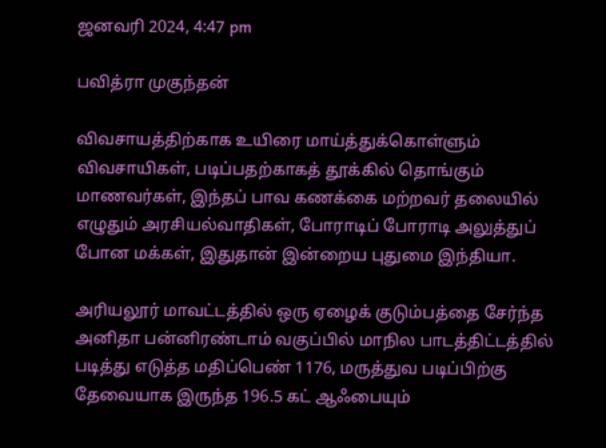ஜனவரி 2024, 4:47 pm

பவித்ரா முகுந்தன்

விவசாயத்திற்காக உயிரை மாய்த்துக்கொள்ளும் விவசாயிகள், படிப்பதற்காகத் தூக்கில் தொங்கும் மாணவர்கள், இந்தப் பாவ கணக்கை மற்றவர் தலையில் எழுதும் அரசியல்வாதிகள், போராடிப் போராடி அலுத்துப் போன மக்கள், இதுதான் இன்றைய புதுமை இந்தியா.

அரியலூர் மாவட்டத்தில் ஒரு ஏழைக் குடும்பத்தை சேர்ந்த அனிதா பன்னிரண்டாம் வகுப்பில் மாநில பாடத்திட்டத்தில் படித்து எடுத்த மதிப்பெண் 1176, மருத்துவ படிப்பிற்கு தேவையாக இருந்த 196.5 கட் ஆஃபையும்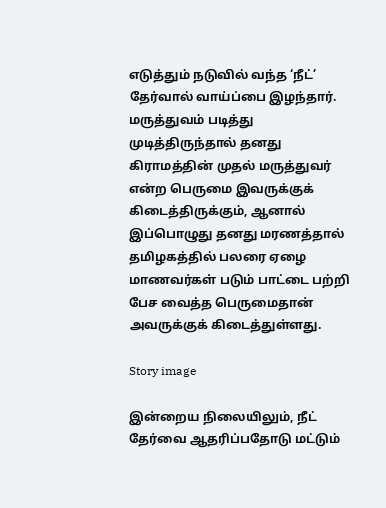எடுத்தும் நடுவில் வந்த ‘நீட்’ தேர்வால் வாய்ப்பை இழந்தார். மருத்துவம் படித்து முடித்திருந்தால் தனது கிராமத்தின் முதல் மருத்துவர் என்ற பெருமை இவருக்குக் கிடைத்திருக்கும், ஆனால் இப்பொழுது தனது மரணத்தால் தமிழகத்தில் பலரை ஏழை மாணவர்கள் படும் பாட்டை பற்றி பேச வைத்த பெருமைதான் அவருக்குக் கிடைத்துள்ளது.

Story image

இன்றைய நிலையிலும், நீட் தேர்வை ஆதரிப்பதோடு மட்டும்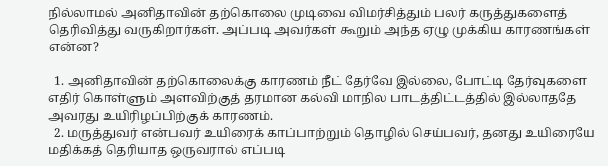நில்லாமல் அனிதாவின் தற்கொலை முடிவை விமர்சித்தும் பலர் கருத்துகளைத் தெரிவித்து வருகிறார்கள். அப்படி அவர்கள் கூறும் அந்த ஏழு முக்கிய காரணங்கள் என்ன?

  1. அனிதாவின் தற்கொலைக்கு காரணம் நீட் தேர்வே இல்லை, போட்டி தேர்வுகளை எதிர் கொள்ளும் அளவிற்குத் தரமான கல்வி மாநில பாடத்திட்டத்தில் இல்லாததே அவரது உயிரிழப்பிற்குக் காரணம்.
  2. மருத்துவர் என்பவர் உயிரைக் காப்பாற்றும் தொழில் செய்பவர், தனது உயிரையே மதிக்கத் தெரியாத ஒருவரால் எப்படி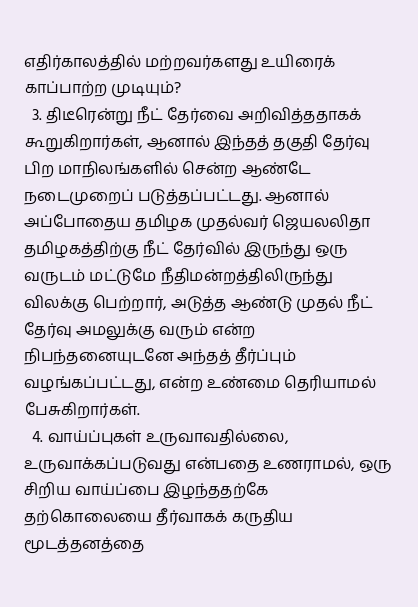எதிர்காலத்தில் மற்றவர்களது உயிரைக் காப்பாற்ற முடியும்?
  3. திடீரென்று நீட் தேர்வை அறிவித்ததாகக் கூறுகிறார்கள், ஆனால் இந்தத் தகுதி தேர்வு பிற மாநிலங்களில் சென்ற ஆண்டே நடைமுறைப் படுத்தப்பட்டது. ஆனால் அப்போதைய தமிழக முதல்வர் ஜெயலலிதா தமிழகத்திற்கு நீட் தேர்வில் இருந்து ஒரு வருடம் மட்டுமே நீதிமன்றத்திலிருந்து விலக்கு பெற்றார், அடுத்த ஆண்டு முதல் நீட் தேர்வு அமலுக்கு வரும் என்ற நிபந்தனையுடனே அந்தத் தீர்ப்பும் வழங்கப்பட்டது, என்ற உண்மை தெரியாமல் பேசுகிறார்கள்.
  4. வாய்ப்புகள் உருவாவதில்லை, உருவாக்கப்படுவது என்பதை உணராமல், ஒரு சிறிய வாய்ப்பை இழந்ததற்கே தற்கொலையை தீர்வாகக் கருதிய மூடத்தனத்தை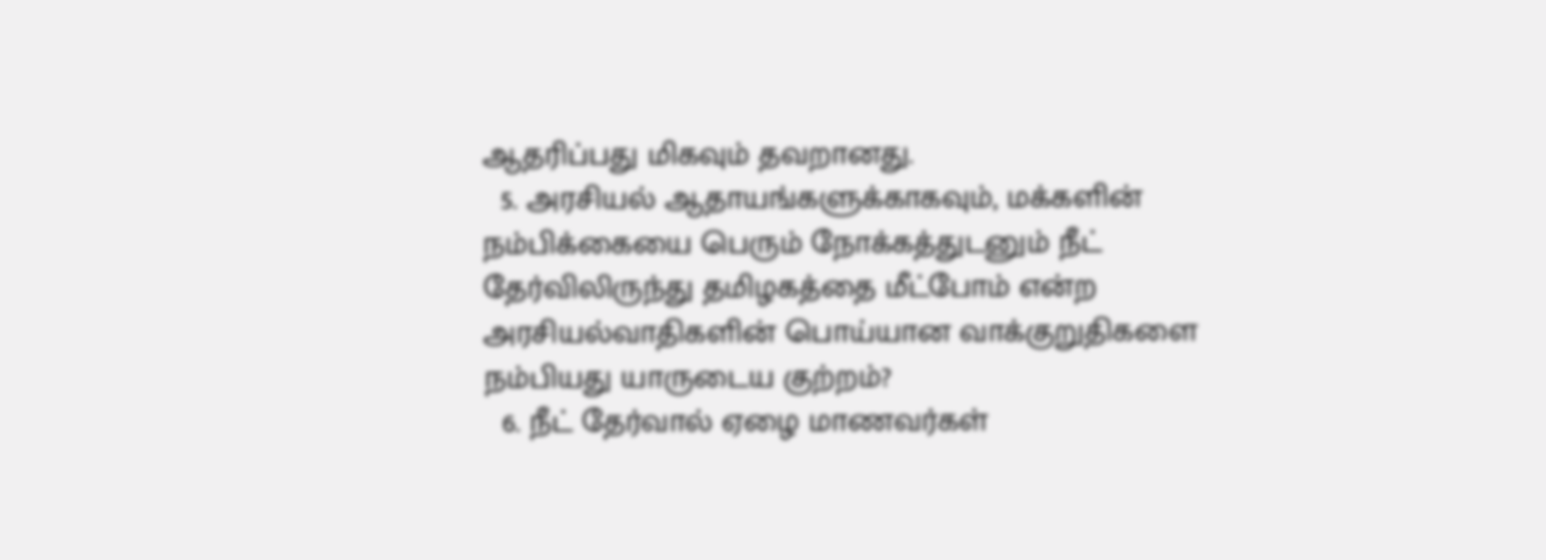ஆதரிப்பது மிகவும் தவறானது.
  5. அரசியல் ஆதாயங்களுக்காகவும், மக்களின் நம்பிக்கையை பெரும் நோக்கத்துடனும் நீட் தேர்விலிருந்து தமிழகத்தை மீட்போம் என்ற அரசியல்வாதிகளின் பொய்யான வாக்குறுதிகளை நம்பியது யாருடைய குற்றம்?
  6. நீட் தேர்வால் ஏழை மாணவர்கள்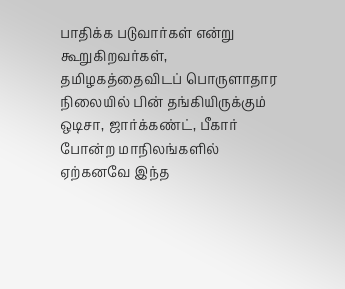பாதிக்க படுவார்கள் என்று கூறுகிறவர்கள், தமிழகத்தைவிடப் பொருளாதார நிலையில் பின் தங்கியிருக்கும் ஒடிசா, ஜார்க்கண்ட், பீகார் போன்ற மாநிலங்களில் ஏற்கனவே இந்த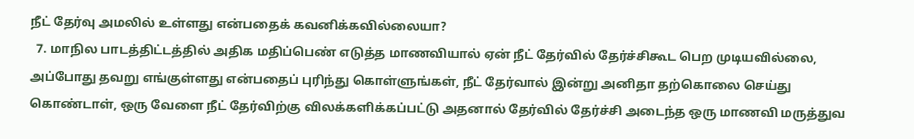நீட் தேர்வு அமலில் உள்ளது என்பதைக் கவனிக்கவில்லையா?
  7. மாநில பாடத்திட்டத்தில் அதிக மதிப்பெண் எடுத்த மாணவியால் ஏன் நீட் தேர்வில் தேர்ச்சிகூட பெற முடியவில்லை, அப்போது தவறு எங்குள்ளது என்பதைப் புரிந்து கொள்ளுங்கள், நீட் தேர்வால் இன்று அனிதா தற்கொலை செய்து கொண்டாள், ஒரு வேளை நீட் தேர்விற்கு விலக்களிக்கப்பட்டு அதனால் தேர்வில் தேர்ச்சி அடைந்த ஒரு மாணவி மருத்துவ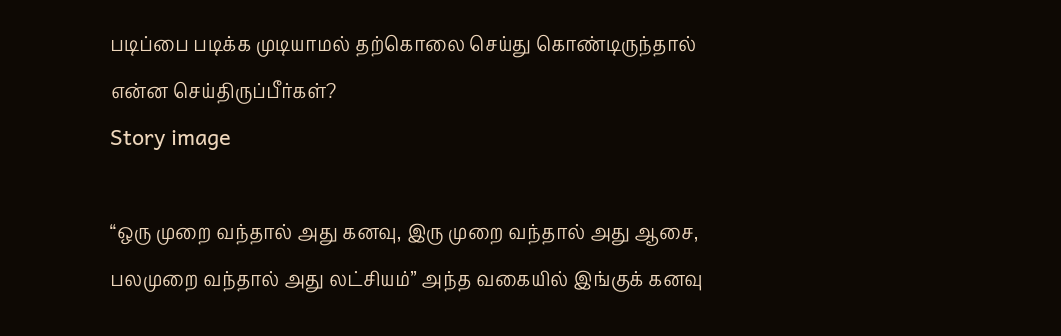படிப்பை படிக்க முடியாமல் தற்கொலை செய்து கொண்டிருந்தால் என்ன செய்திருப்பீர்கள்?
Story image

“ஒரு முறை வந்தால் அது கனவு, இரு முறை வந்தால் அது ஆசை, பலமுறை வந்தால் அது லட்சியம்” அந்த வகையில் இங்குக் கனவு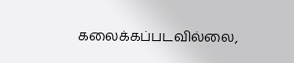கலைக்கப்படவில்லை,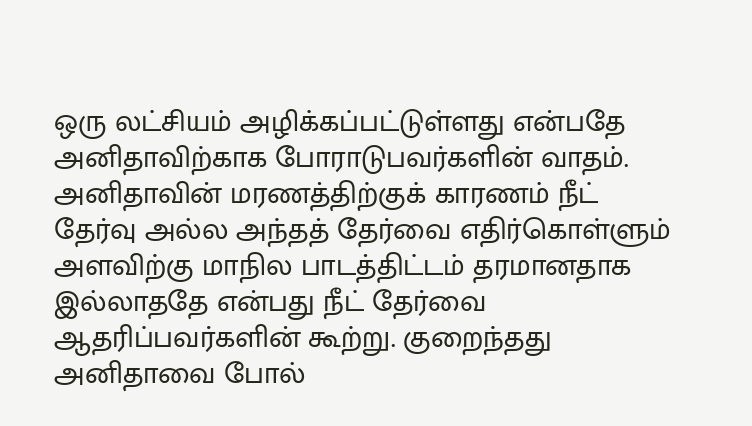ஒரு லட்சியம் அழிக்கப்பட்டுள்ளது என்பதே அனிதாவிற்காக போராடுபவர்களின் வாதம். அனிதாவின் மரணத்திற்குக் காரணம் நீட் தேர்வு அல்ல அந்தத் தேர்வை எதிர்கொள்ளும் அளவிற்கு மாநில பாடத்திட்டம் தரமானதாக இல்லாததே என்பது நீட் தேர்வை ஆதரிப்பவர்களின் கூற்று. குறைந்தது அனிதாவை போல்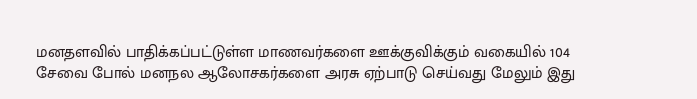மனதளவில் பாதிக்கப்பட்டுள்ள மாணவர்களை ஊக்குவிக்கும் வகையில் 104 சேவை போல் மனநல ஆலோசகர்களை அரசு ஏற்பாடு செய்வது மேலும் இது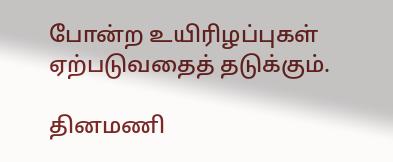போன்ற உயிரிழப்புகள் ஏற்படுவதைத் தடுக்கும்.

தினமணி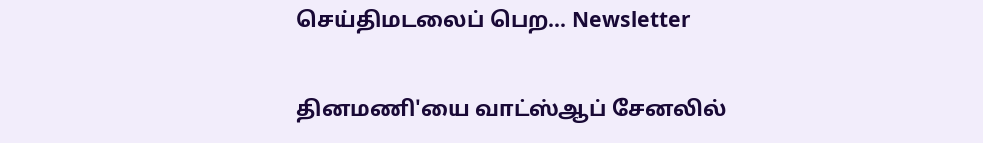செய்திமடலைப் பெற... Newsletter

தினமணி'யை வாட்ஸ்ஆப் சேனலில்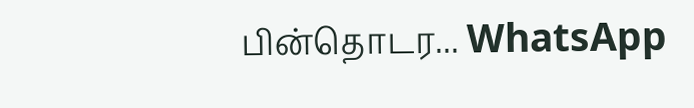பின்தொடர... WhatsApp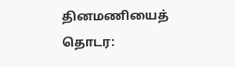தினமணியைத் தொடர: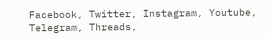Facebook, Twitter, Instagram, Youtube, Telegram, Threads,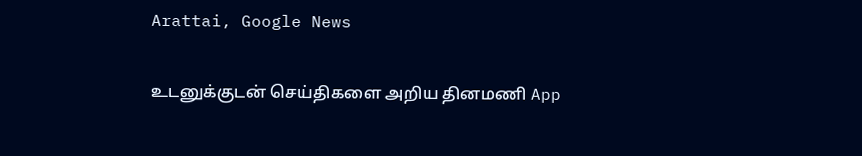Arattai, Google News

உடனுக்குடன் செய்திகளை அறிய தினமணி App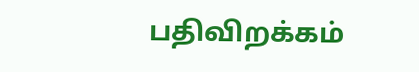பதிவிறக்கம்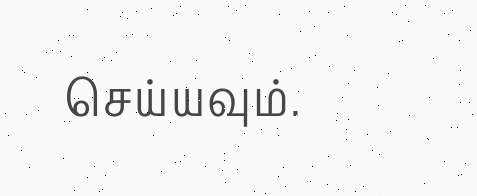செய்யவும்.